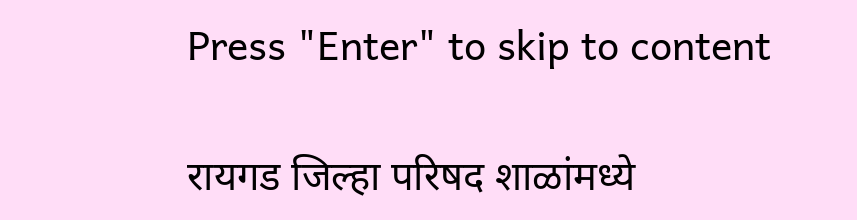Press "Enter" to skip to content

रायगड जिल्हा परिषद शाळांमध्ये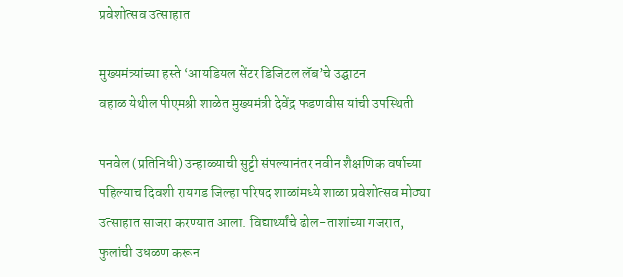प्रवेशोत्सव उत्साहात

मुख्यमंत्र्यांच्या हस्ते ‘आयडियल सेंटर डिजिटल लॅब’चे उद्घाटन
वहाळ येथील पीएमश्री शाळेत मुख्यमंत्री देवेंद्र फडणवीस यांची उपस्थिती

पनवेल (प्रतिनिधी) उन्हाळ्याची सुट्टी संपल्यानंतर नवीन शैक्षणिक वर्षाच्या पहिल्याच दिवशी रायगड जिल्हा परिषद शाळांमध्ये शाळा प्रवेशोत्सव मोठ्या उत्साहात साजरा करण्यात आला. विद्यार्थ्यांचे ढोल-ताशांच्या गजरात, फुलांची उधळण करून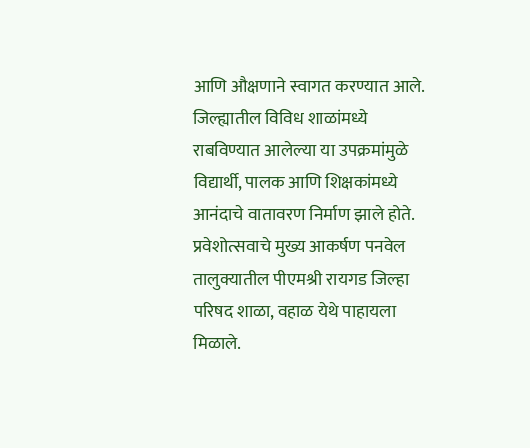आणि औक्षणाने स्वागत करण्यात आले. जिल्ह्यातील विविध शाळांमध्ये राबविण्यात आलेल्या या उपक्रमांमुळे विद्यार्थी, पालक आणि शिक्षकांमध्ये आनंदाचे वातावरण निर्माण झाले होते. प्रवेशोत्सवाचे मुख्य आकर्षण पनवेल तालुक्यातील पीएमश्री रायगड जिल्हा परिषद शाळा, वहाळ येथे पाहायला मिळाले.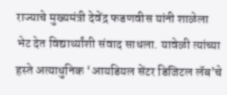राज्याचे मुख्यमंत्री देवेंद्र फडणवीस यांनी शाळेला भेट देत विद्यार्थ्यांशी संवाद साधला. यावेळी त्यांच्या हस्ते अत्याधुनिक ‘आयडियल सेंटर डिजिटल लॅब’चे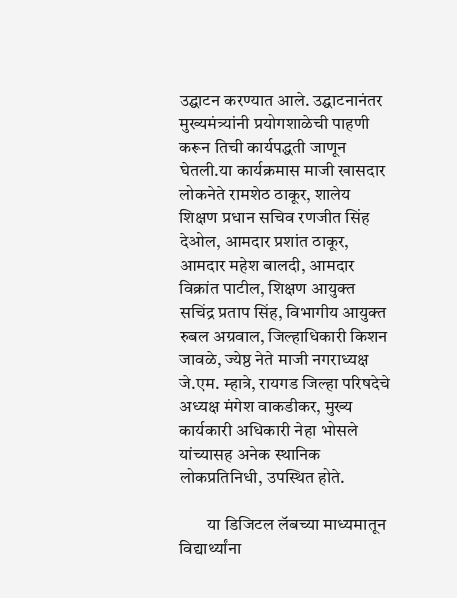उद्घाटन करण्यात आले. उद्घाटनानंतर मुख्यमंत्र्यांनी प्रयोगशाळेची पाहणी करून तिची कार्यपद्धती जाणून घेतली.या कार्यक्रमास माजी खासदार लोकनेते रामशेठ ठाकूर, शालेय शिक्षण प्रधान सचिव रणजीत सिंह देओल, आमदार प्रशांत ठाकूर, आमदार महेश बालदी, आमदार विक्रांत पाटील, शिक्षण आयुक्त सचिंद्र प्रताप सिंह, विभागीय आयुक्त रुबल अग्रवाल, जिल्हाधिकारी किशन जावळे, ज्येष्ठ नेते माजी नगराध्यक्ष जे.एम. म्हात्रे, रायगड जिल्हा परिषदेचे अध्यक्ष मंगेश वाकडीकर, मुख्य कार्यकारी अधिकारी नेहा भोसले यांच्यासह अनेक स्थानिक लोकप्रतिनिधी, उपस्थित होते.

        या डिजिटल लॅबच्या माध्यमातून विद्यार्थ्यांना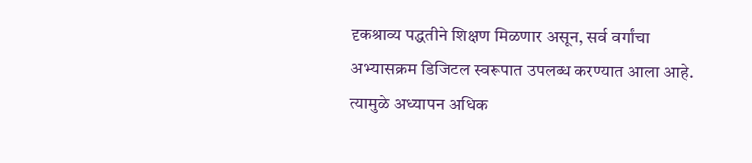दृकश्राव्य पद्धतीने शिक्षण मिळणार असून, सर्व वर्गांचा अभ्यासक्रम डिजिटल स्वरूपात उपलब्ध करण्यात आला आहे. त्यामुळे अध्यापन अधिक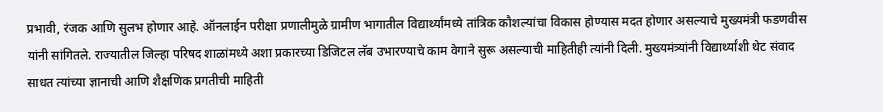प्रभावी, रंजक आणि सुलभ होणार आहे. ऑनलाईन परीक्षा प्रणालीमुळे ग्रामीण भागातील विद्यार्थ्यांमध्ये तांत्रिक कौशल्यांचा विकास होण्यास मदत होणार असल्याचे मुख्यमंत्री फडणवीस यांनी सांगितले. राज्यातील जिल्हा परिषद शाळांमध्ये अशा प्रकारच्या डिजिटल लॅब उभारण्याचे काम वेगाने सुरू असल्याची माहितीही त्यांनी दिली. मुख्यमंत्र्यांनी विद्यार्थ्यांशी थेट संवाद साधत त्यांच्या ज्ञानाची आणि शैक्षणिक प्रगतीची माहिती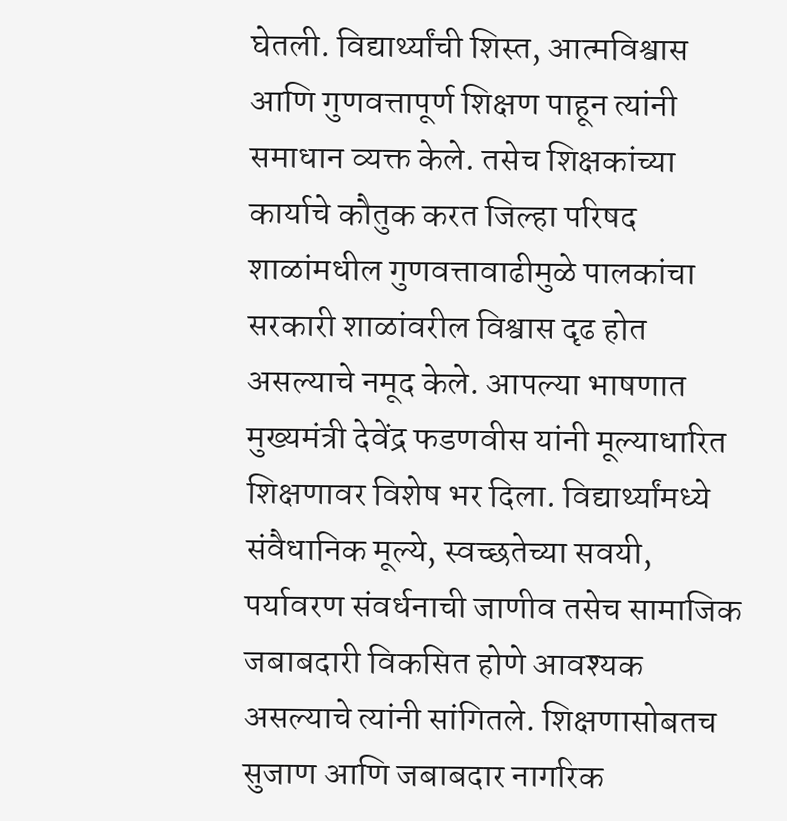घेतली. विद्यार्थ्यांची शिस्त, आत्मविश्वास आणि गुणवत्तापूर्ण शिक्षण पाहून त्यांनी समाधान व्यक्त केले. तसेच शिक्षकांच्या कार्याचे कौतुक करत जिल्हा परिषद शाळांमधील गुणवत्तावाढीमुळे पालकांचा सरकारी शाळांवरील विश्वास दृढ होत असल्याचे नमूद केले. आपल्या भाषणात मुख्यमंत्री देवेंद्र फडणवीस यांनी मूल्याधारित शिक्षणावर विशेष भर दिला. विद्यार्थ्यांमध्ये संवैधानिक मूल्ये, स्वच्छतेच्या सवयी, पर्यावरण संवर्धनाची जाणीव तसेच सामाजिक जबाबदारी विकसित होणे आवश्यक असल्याचे त्यांनी सांगितले. शिक्षणासोबतच सुजाण आणि जबाबदार नागरिक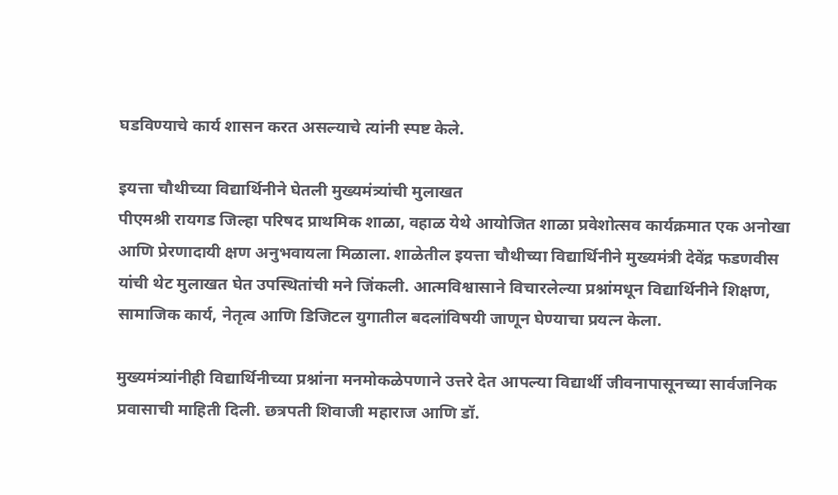घडविण्याचे कार्य शासन करत असल्याचे त्यांनी स्पष्ट केले.

इयत्ता चौथीच्या विद्यार्थिनीने घेतली मुख्यमंत्र्यांची मुलाखत
पीएमश्री रायगड जिल्हा परिषद प्राथमिक शाळा, वहाळ येथे आयोजित शाळा प्रवेशोत्सव कार्यक्रमात एक अनोखा आणि प्रेरणादायी क्षण अनुभवायला मिळाला. शाळेतील इयत्ता चौथीच्या विद्यार्थिनीने मुख्यमंत्री देवेंद्र फडणवीस यांची थेट मुलाखत घेत उपस्थितांची मने जिंकली. आत्मविश्वासाने विचारलेल्या प्रश्नांमधून विद्यार्थिनीने शिक्षण, सामाजिक कार्य, नेतृत्व आणि डिजिटल युगातील बदलांविषयी जाणून घेण्याचा प्रयत्न केला.

मुख्यमंत्र्यांनीही विद्यार्थिनीच्या प्रश्नांना मनमोकळेपणाने उत्तरे देत आपल्या विद्यार्थी जीवनापासूनच्या सार्वजनिक प्रवासाची माहिती दिली. छत्रपती शिवाजी महाराज आणि डॉ.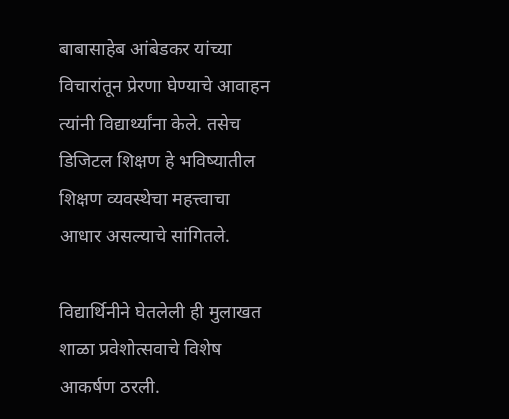बाबासाहेब आंबेडकर यांच्या विचारांतून प्रेरणा घेण्याचे आवाहन त्यांनी विद्यार्थ्यांना केले. तसेच डिजिटल शिक्षण हे भविष्यातील शिक्षण व्यवस्थेचा महत्त्वाचा आधार असल्याचे सांगितले.

विद्यार्थिनीने घेतलेली ही मुलाखत शाळा प्रवेशोत्सवाचे विशेष आकर्षण ठरली.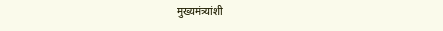मुख्यमंत्र्यांशी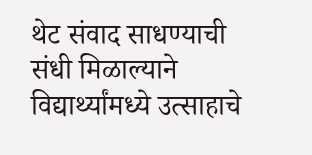थेट संवाद साधण्याची संधी मिळाल्याने विद्यार्थ्यांमध्ये उत्साहाचे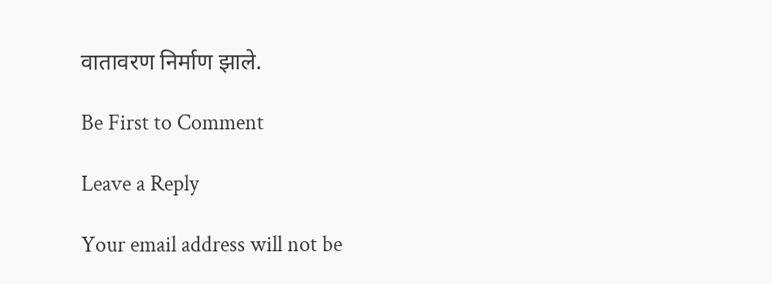वातावरण निर्माण झाले.

Be First to Comment

Leave a Reply

Your email address will not be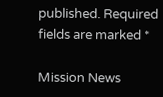published. Required fields are marked *

Mission News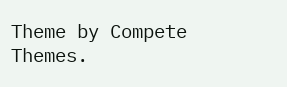Theme by Compete Themes.